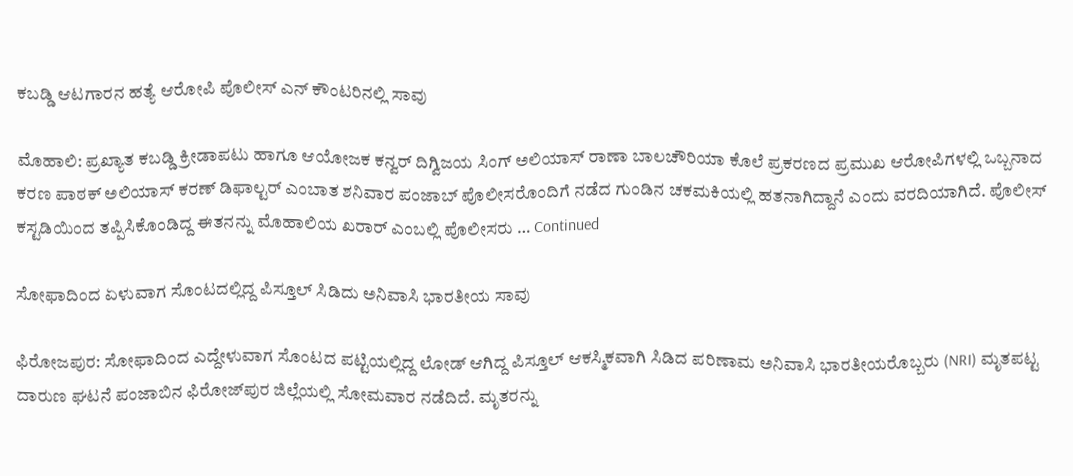ಕಬಡ್ಡಿ ಆಟಗಾರನ ಹತ್ಯೆ ಆರೋಪಿ ಪೊಲೀಸ್ ಎನ್‌ ಕೌಂಟರಿನಲ್ಲಿ ಸಾವು

ಮೊಹಾಲಿ: ಪ್ರಖ್ಯಾತ ಕಬಡ್ಡಿ ಕ್ರೀಡಾಪಟು ಹಾಗೂ ಆಯೋಜಕ ಕನ್ವರ್ ದಿಗ್ವಿಜಯ ಸಿಂಗ್ ಅಲಿಯಾಸ್ ರಾಣಾ ಬಾಲಚೌರಿಯಾ ಕೊಲೆ ಪ್ರಕರಣದ ಪ್ರಮುಖ ಆರೋಪಿಗಳಲ್ಲಿ ಒಬ್ಬನಾದ ಕರಣ ಪಾಠಕ್ ಅಲಿಯಾಸ್ ಕರಣ್ ಡಿಫಾಲ್ಟರ್ ಎಂಬಾತ ಶನಿವಾರ ಪಂಜಾಬ್ ಪೊಲೀಸರೊಂದಿಗೆ ನಡೆದ ಗುಂಡಿನ ಚಕಮಕಿಯಲ್ಲಿ ಹತನಾಗಿದ್ದಾನೆ ಎಂದು ವರದಿಯಾಗಿದೆ. ಪೊಲೀಸ್ ಕಸ್ಟಡಿಯಿಂದ ತಪ್ಪಿಸಿಕೊಂಡಿದ್ದ ಈತನನ್ನು ಮೊಹಾಲಿಯ ಖರಾರ್ ಎಂಬಲ್ಲಿ ಪೊಲೀಸರು … Continued

ಸೋಫಾದಿಂದ ಏಳುವಾಗ ಸೊಂಟದಲ್ಲಿದ್ದ ಪಿಸ್ತೂಲ್ ಸಿಡಿದು ಅನಿವಾಸಿ ಭಾರತೀಯ ಸಾವು

ಫಿರೋಜಪುರ: ಸೋಫಾದಿಂದ ಎದ್ದೇಳುವಾಗ ಸೊಂಟದ ಪಟ್ಟಿಯಲ್ಲಿದ್ದ ಲೋಡ್ ಆಗಿದ್ದ ಪಿಸ್ತೂಲ್ ಆಕಸ್ಮಿಕವಾಗಿ ಸಿಡಿದ ಪರಿಣಾಮ ಅನಿವಾಸಿ ಭಾರತೀಯರೊಬ್ಬರು (NRI) ಮೃತಪಟ್ಟ ದಾರುಣ ಘಟನೆ ಪಂಜಾಬಿನ ಫಿರೋಜ್‌ಪುರ ಜಿಲ್ಲೆಯಲ್ಲಿ ಸೋಮವಾರ ನಡೆದಿದೆ. ಮೃತರನ್ನು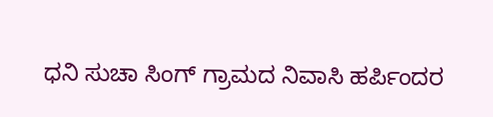ಧನಿ ಸುಚಾ ಸಿಂಗ್ ಗ್ರಾಮದ ನಿವಾಸಿ ಹರ್ಪಿಂದರ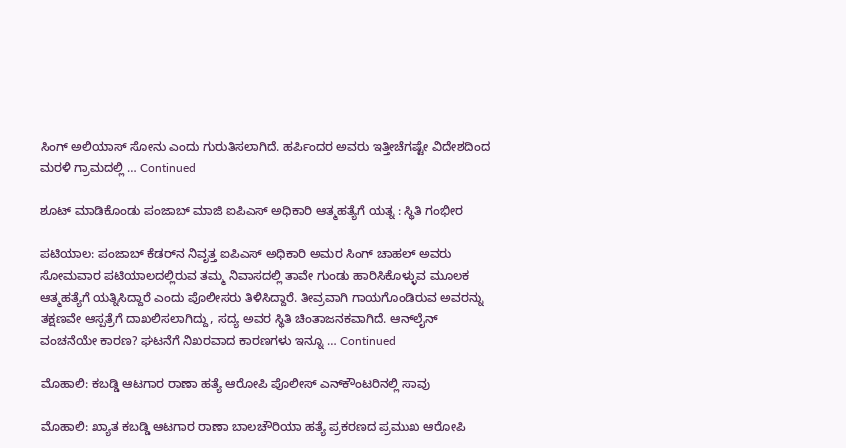ಸಿಂಗ್ ಅಲಿಯಾಸ್ ಸೋನು ಎಂದು ಗುರುತಿಸಲಾಗಿದೆ. ಹರ್ಪಿಂದರ ಅವರು ಇತ್ತೀಚೆಗಷ್ಟೇ ವಿದೇಶದಿಂದ ಮರಳಿ ಗ್ರಾಮದಲ್ಲಿ … Continued

ಶೂಟ್ ಮಾಡಿಕೊಂಡು ಪಂಜಾಬ್‌ ಮಾಜಿ ಐಪಿಎಸ್ ಅಧಿಕಾರಿ ಆತ್ಮಹತ್ಯೆಗೆ ಯತ್ನ : ಸ್ಥಿತಿ ಗಂಭೀರ

ಪಟಿಯಾಲ: ಪಂಜಾಬ್ ಕೆಡರ್‌ನ ನಿವೃತ್ತ ಐಪಿಎಸ್ ಅಧಿಕಾರಿ ಅಮರ ಸಿಂಗ್ ಚಾಹಲ್ ಅವರು ಸೋಮವಾರ ಪಟಿಯಾಲದಲ್ಲಿರುವ ತಮ್ಮ ನಿವಾಸದಲ್ಲಿ ತಾವೇ ಗುಂಡು ಹಾರಿಸಿಕೊಳ್ಳುವ ಮೂಲಕ ಆತ್ಮಹತ್ಯೆಗೆ ಯತ್ನಿಸಿದ್ದಾರೆ ಎಂದು ಪೊಲೀಸರು ತಿಳಿಸಿದ್ದಾರೆ. ತೀವ್ರವಾಗಿ ಗಾಯಗೊಂಡಿರುವ ಅವರನ್ನು ತಕ್ಷಣವೇ ಆಸ್ಪತ್ರೆಗೆ ದಾಖಲಿಸಲಾಗಿದ್ದು, ಸದ್ಯ ಅವರ ಸ್ಥಿತಿ ಚಿಂತಾಜನಕವಾಗಿದೆ. ಆನ್‌ಲೈನ್ ವಂಚನೆಯೇ ಕಾರಣ? ಘಟನೆಗೆ ನಿಖರವಾದ ಕಾರಣಗಳು ಇನ್ನೂ … Continued

ಮೊಹಾಲಿ: ಕಬಡ್ಡಿ ಆಟಗಾರ ರಾಣಾ ಹತ್ಯೆ ಆರೋಪಿ ಪೊಲೀಸ್ ಎನ್‌ಕೌಂಟರಿನಲ್ಲಿ ಸಾವು

ಮೊಹಾಲಿ: ಖ್ಯಾತ ಕಬಡ್ಡಿ ಆಟಗಾರ ರಾಣಾ ಬಾಲಚೌರಿಯಾ ಹತ್ಯೆ ಪ್ರಕರಣದ ಪ್ರಮುಖ ಆರೋಪಿ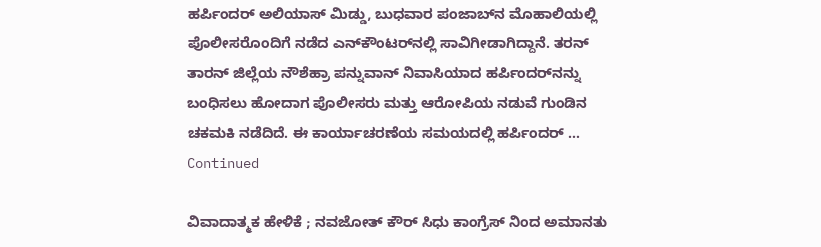ಹರ್ಪಿಂದರ್ ಅಲಿಯಾಸ್ ಮಿಡ್ಡು, ಬುಧವಾರ ಪಂಜಾಬ್‌ನ ಮೊಹಾಲಿಯಲ್ಲಿ ಪೊಲೀಸರೊಂದಿಗೆ ನಡೆದ ಎನ್‌ಕೌಂಟರ್‌ನಲ್ಲಿ ಸಾವಿಗೀಡಾಗಿದ್ದಾನೆ. ತರನ್‌ ತಾರನ್ ಜಿಲ್ಲೆಯ ನೌಶೆಹ್ರಾ ಪನ್ನುವಾನ್ ನಿವಾಸಿಯಾದ ಹರ್ಪಿಂದರ್‌ನನ್ನು ಬಂಧಿಸಲು ಹೋದಾಗ ಪೊಲೀಸರು ಮತ್ತು ಆರೋಪಿಯ ನಡುವೆ ಗುಂಡಿನ ಚಕಮಕಿ ನಡೆದಿದೆ. ಈ ಕಾರ್ಯಾಚರಣೆಯ ಸಮಯದಲ್ಲಿ ಹರ್ಪಿಂದರ್ … Continued

ವಿವಾದಾತ್ಮಕ ಹೇಳಿಕೆ ; ನವಜೋತ್ ಕೌರ್ ಸಿಧು ಕಾಂಗ್ರೆಸ್‌ ನಿಂದ ಅಮಾನತು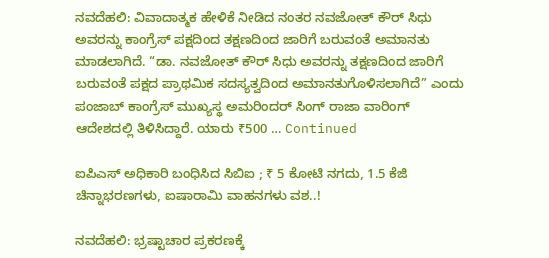ನವದೆಹಲಿ: ವಿವಾದಾತ್ಮಕ ಹೇಳಿಕೆ ನೀಡಿದ ನಂತರ ನವಜೋತ್ ಕೌರ್ ಸಿಧು ಅವರನ್ನು ಕಾಂಗ್ರೆಸ್ ಪಕ್ಷದಿಂದ ತಕ್ಷಣದಿಂದ ಜಾರಿಗೆ ಬರುವಂತೆ ಅಮಾನತು ಮಾಡಲಾಗಿದೆ. “ಡಾ. ನವಜೋತ್ ಕೌರ್ ಸಿಧು ಅವರನ್ನು ತಕ್ಷಣದಿಂದ ಜಾರಿಗೆ ಬರುವಂತೆ ಪಕ್ಷದ ಪ್ರಾಥಮಿಕ ಸದಸ್ಯತ್ವದಿಂದ ಅಮಾನತುಗೊಳಿಸಲಾಗಿದೆ” ಎಂದು ಪಂಜಾಬ್ ಕಾಂಗ್ರೆಸ್ ಮುಖ್ಯಸ್ಥ ಅಮರಿಂದರ್ ಸಿಂಗ್ ರಾಜಾ ವಾರಿಂಗ್ ಆದೇಶದಲ್ಲಿ ತಿಳಿಸಿದ್ದಾರೆ. ಯಾರು ₹500 … Continued

ಐಪಿಎಸ್ ಅಧಿಕಾರಿ ಬಂಧಿಸಿದ ಸಿಬಿಐ ; ₹ 5 ಕೋಟಿ ನಗದು, 1.5 ಕೆಜಿ ಚಿನ್ನಾಭರಣಗಳು, ಐಷಾರಾಮಿ ವಾಹನಗಳು ವಶ..!

ನವದೆಹಲಿ: ಭ್ರಷ್ಟಾಚಾರ ಪ್ರಕರಣಕ್ಕೆ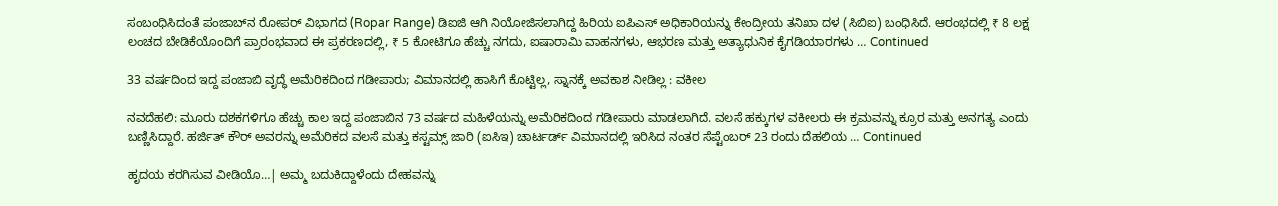ಸಂಬಂಧಿಸಿದಂತೆ ಪಂಜಾಬ್‌ನ ರೋಪರ್‌ ವಿಭಾಗದ (Ropar Range) ಡಿಐಜಿ ಆಗಿ ನಿಯೋಜಿಸಲಾಗಿದ್ದ ಹಿರಿಯ ಐಪಿಎಸ್ ಅಧಿಕಾರಿಯನ್ನು ಕೇಂದ್ರೀಯ ತನಿಖಾ ದಳ (ಸಿಬಿಐ) ಬಂಧಿಸಿದೆ. ಆರಂಭದಲ್ಲಿ ₹ 8 ಲಕ್ಷ ಲಂಚದ ಬೇಡಿಕೆಯೊಂದಿಗೆ ಪ್ರಾರಂಭವಾದ ಈ ಪ್ರಕರಣದಲ್ಲಿ, ₹ 5 ಕೋಟಿಗೂ ಹೆಚ್ಚು ನಗದು, ಐಷಾರಾಮಿ ವಾಹನಗಳು, ಆಭರಣ ಮತ್ತು ಅತ್ಯಾಧುನಿಕ ಕೈಗಡಿಯಾರಗಳು … Continued

33 ವರ್ಷದಿಂದ ಇದ್ದ ಪಂಜಾಬಿ ವೃದ್ಧೆ ಅಮೆರಿಕದಿಂದ ಗಡೀಪಾರು; ವಿಮಾನದಲ್ಲಿ ಹಾಸಿಗೆ ಕೊಟ್ಟಿಲ್ಲ, ಸ್ನಾನಕ್ಕೆ ಅವಕಾಶ ನೀಡಿಲ್ಲ : ವಕೀಲ

ನವದೆಹಲಿ: ಮೂರು ದಶಕಗಳಿಗೂ ಹೆಚ್ಚು ಕಾಲ ಇದ್ದ ಪಂಜಾಬಿನ 73 ವರ್ಷದ ಮಹಿಳೆಯನ್ನು ಅಮೆರಿಕದಿಂದ ಗಡೀಪಾರು ಮಾಡಲಾಗಿದೆ. ವಲಸೆ ಹಕ್ಕುಗಳ ವಕೀಲರು ಈ ಕ್ರಮವನ್ನು ಕ್ರೂರ ಮತ್ತು ಅನಗತ್ಯ ಎಂದು ಬಣ್ಣಿಸಿದ್ದಾರೆ. ಹರ್ಜಿತ್ ಕೌರ್ ಅವರನ್ನು ಅಮೆರಿಕದ ವಲಸೆ ಮತ್ತು ಕಸ್ಟಮ್ಸ್ ಜಾರಿ (ಐಸಿಇ) ಚಾರ್ಟರ್ಡ್ ವಿಮಾನದಲ್ಲಿ ಇರಿಸಿದ ನಂತರ ಸೆಪ್ಟೆಂಬರ್ 23 ರಂದು ದೆಹಲಿಯ … Continued

ಹೃದಯ ಕರಗಿಸುವ ವೀಡಿಯೊ…| ಅಮ್ಮ ಬದುಕಿದ್ದಾಳೆಂದು ದೇಹವನ್ನು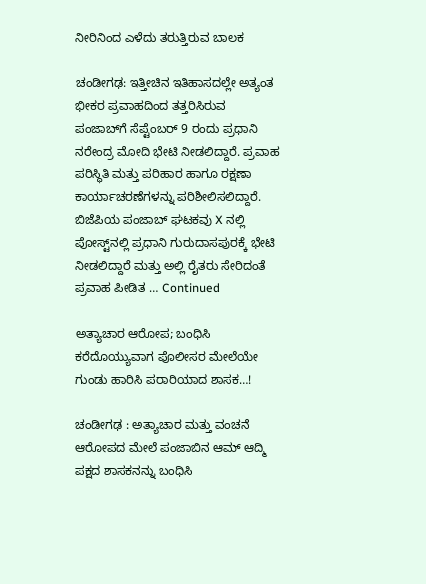ನೀರಿನಿಂದ ಎಳೆದು ತರುತ್ತಿರುವ ಬಾಲಕ

ಚಂಡೀಗಢ: ಇತ್ತೀಚಿನ ಇತಿಹಾಸದಲ್ಲೇ ಅತ್ಯಂತ ಭೀಕರ ಪ್ರವಾಹದಿಂದ ತತ್ತರಿಸಿರುವ ಪಂಜಾಬ್‌ಗೆ ಸೆಪ್ಟೆಂಬರ್ 9 ರಂದು ಪ್ರಧಾನಿ ನರೇಂದ್ರ ಮೋದಿ ಭೇಟಿ ನೀಡಲಿದ್ದಾರೆ. ಪ್ರವಾಹ ಪರಿಸ್ಥಿತಿ ಮತ್ತು ಪರಿಹಾರ ಹಾಗೂ ರಕ್ಷಣಾ ಕಾರ್ಯಾಚರಣೆಗಳನ್ನು ಪರಿಶೀಲಿಸಲಿದ್ದಾರೆ. ಬಿಜೆಪಿಯ ಪಂಜಾಬ್ ಘಟಕವು X ನಲ್ಲಿ ಪೋಸ್ಟ್‌ನಲ್ಲಿ ಪ್ರಧಾನಿ ಗುರುದಾಸಪುರಕ್ಕೆ ಭೇಟಿ ನೀಡಲಿದ್ದಾರೆ ಮತ್ತು ಅಲ್ಲಿ ರೈತರು ಸೇರಿದಂತೆ ಪ್ರವಾಹ ಪೀಡಿತ … Continued

ಅತ್ಯಾಚಾರ ಆರೋಪ; ಬಂಧಿಸಿ ಕರೆದೊಯ್ಯುವಾಗ ಪೊಲೀಸರ ಮೇಲೆಯೇ ಗುಂಡು ಹಾರಿಸಿ ಪರಾರಿಯಾದ ಶಾಸಕ…!

ಚಂಡೀಗಢ : ಅತ್ಯಾಚಾರ ಮತ್ತು ವಂಚನೆ ಆರೋಪದ ಮೇಲೆ ಪಂಜಾಬಿನ ಆಮ್‌ ಆದ್ಮಿ ಪಕ್ಷದ ಶಾಸಕನನ್ನು ಬಂಧಿಸಿ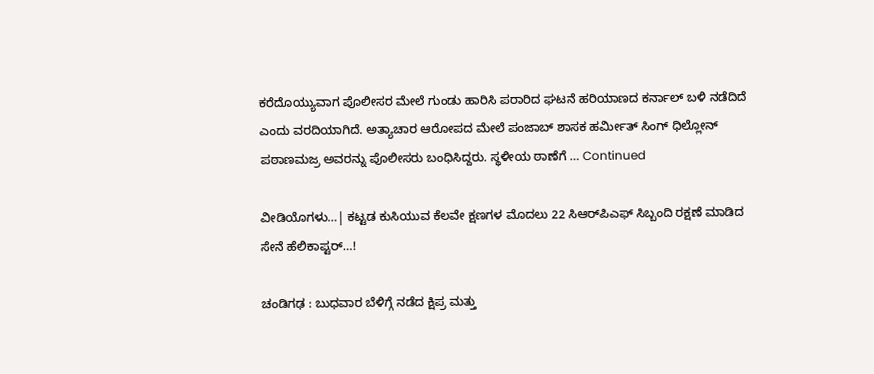ಕರೆದೊಯ್ಯುವಾಗ ಪೊಲೀಸರ ಮೇಲೆ ಗುಂಡು ಹಾರಿಸಿ ಪರಾರಿದ ಘಟನೆ ಹರಿಯಾಣದ ಕರ್ನಾಲ್ ಬಳಿ ನಡೆದಿದೆ ಎಂದು ವರದಿಯಾಗಿದೆ. ಅತ್ಯಾಚಾರ ಆರೋಪದ ಮೇಲೆ ಪಂಜಾಬ್ ಶಾಸಕ ಹರ್ಮೀತ್ ಸಿಂಗ್ ಧಿಲ್ಲೋನ್ ಪಠಾಣಮಜ್ರ ಅವರನ್ನು ಪೊಲೀಸರು ಬಂಧಿಸಿದ್ದರು. ಸ್ಥಳೀಯ ಠಾಣೆಗೆ … Continued

ವೀಡಿಯೊಗಳು…| ಕಟ್ಟಡ ಕುಸಿಯುವ ಕೆಲವೇ ಕ್ಷಣಗಳ ಮೊದಲು 22 ಸಿಆರ್‌ಪಿಎಫ್ ಸಿಬ್ಬಂದಿ ರಕ್ಷಣೆ ಮಾಡಿದ ಸೇನೆ ಹೆಲಿಕಾಪ್ಟರ್…!

ಚಂಡಿಗಢ : ಬುಧವಾರ ಬೆಳಿಗ್ಗೆ ನಡೆದ ಕ್ಷಿಪ್ರ ಮತ್ತು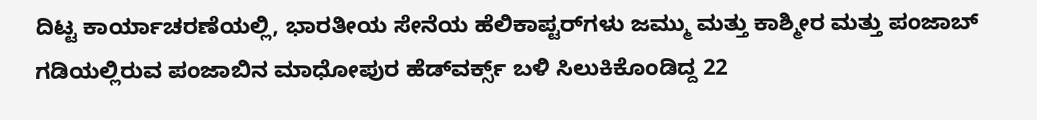ದಿಟ್ಟ ಕಾರ್ಯಾಚರಣೆಯಲ್ಲಿ, ಭಾರತೀಯ ಸೇನೆಯ ಹೆಲಿಕಾಪ್ಟರ್‌ಗಳು ಜಮ್ಮು ಮತ್ತು ಕಾಶ್ಮೀರ ಮತ್ತು ಪಂಜಾಬ್ ಗಡಿಯಲ್ಲಿರುವ ಪಂಜಾಬಿನ ಮಾಧೋಪುರ ಹೆಡ್‌ವರ್ಕ್ಸ್ ಬಳಿ ಸಿಲುಕಿಕೊಂಡಿದ್ದ 22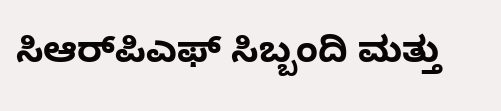ಸಿಆರ್‌ಪಿಎಫ್ ಸಿಬ್ಬಂದಿ ಮತ್ತು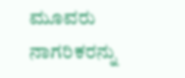ಮೂವರು ನಾಗರಿಕರನ್ನು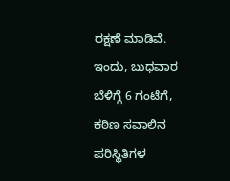ರಕ್ಷಣೆ ಮಾಡಿವೆ. ಇಂದು, ಬುಧವಾರ ಬೆಳಿಗ್ಗೆ 6 ಗಂಟೆಗೆ, ಕಠಿಣ ಸವಾಲಿನ ಪರಿಸ್ಥಿತಿಗಳ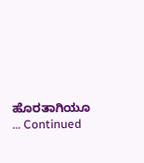ಹೊರತಾಗಿಯೂ … Continued